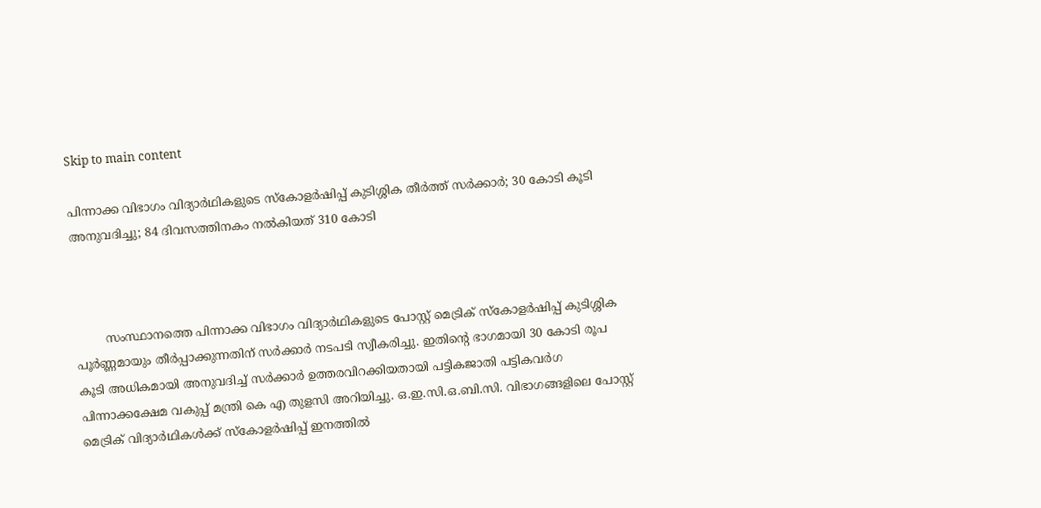Skip to main content

പിന്നാക്ക വിഭാഗം വിദ്യാർഥികളുടെ സ്‌കോളർഷിപ്പ് കുടിശ്ശിക തീർത്ത് സർക്കാർ; 30 കോടി കൂടി അനുവദിച്ചു; 84 ദിവസത്തിനകം നൽകിയത് 310 കോടി



        സംസ്ഥാനത്തെ പിന്നാക്ക വിഭാഗം വിദ്യാർഥികളുടെ പോസ്റ്റ് മെട്രിക് സ്‌കോളർഷിപ്പ് കുടിശ്ശിക പൂർണ്ണമായും തീർപ്പാക്കുന്നതിന് സർക്കാർ നടപടി സ്വീകരിച്ചു. ഇതിന്റെ ഭാഗമായി 30 കോടി രൂപ കൂടി അധികമായി അനുവദിച്ച് സർക്കാർ ഉത്തരവിറക്കിയതായി പട്ടികജാതി പട്ടികവർഗ പിന്നാക്കക്ഷേമ വകുപ്പ് മന്ത്രി കെ എ തുളസി അറിയിച്ചു. ഒ.ഇ.സി.ഒ.ബി.സി. വിഭാഗങ്ങളിലെ പോസ്റ്റ് മെട്രിക് വിദ്യാർഥികൾക്ക് സ്‌കോളർഷിപ്പ് ഇനത്തിൽ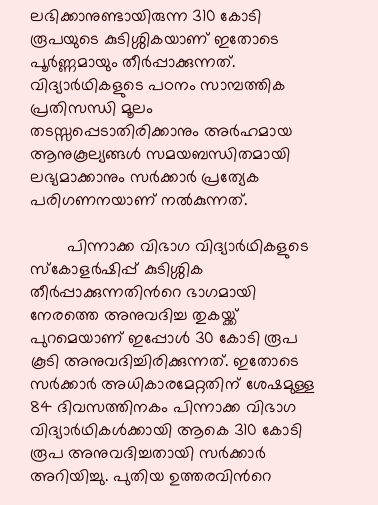ലഭിക്കാനുണ്ടായിരുന്ന 310 കോടി രൂപയുടെ കുടിശ്ശികയാണ് ഇതോടെ പൂർണ്ണമായും തീർപ്പാക്കുന്നത്. വിദ്യാർഥികളുടെ പഠനം സാമ്പത്തിക പ്രതിസന്ധി മൂലം തടസ്സപ്പെടാതിരിക്കാനും അർഹമായ ആനുകൂല്യങ്ങൾ സമയബന്ധിതമായി ലഭ്യമാക്കാനും സർക്കാർ പ്രത്യേക പരിഗണനയാണ് നൽകുന്നത്.

        പിന്നാക്ക വിഭാഗ വിദ്യാർഥികളുടെ സ്‌കോളർഷിപ്പ് കുടിശ്ശിക തീർപ്പാക്കുന്നതിൻറെ ഭാഗമായി നേരത്തെ അനുവദിച്ച തുകയ്ക്ക് പുറമെയാണ് ഇപ്പോൾ 30 കോടി രൂപ കൂടി അനുവദിച്ചിരിക്കുന്നത്. ഇതോടെ സർക്കാർ അധികാരമേറ്റതിന് ശേഷമുള്ള 84 ദിവസത്തിനകം പിന്നാക്ക വിഭാഗ വിദ്യാർഥികൾക്കായി ആകെ 310 കോടി രൂപ അനുവദിച്ചതായി സർക്കാർ അറിയിച്ചു. പുതിയ ഉത്തരവിൻറെ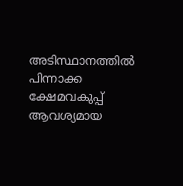അടിസ്ഥാനത്തിൽ പിന്നാക്ക ക്ഷേമവകുപ്പ് ആവശ്യമായ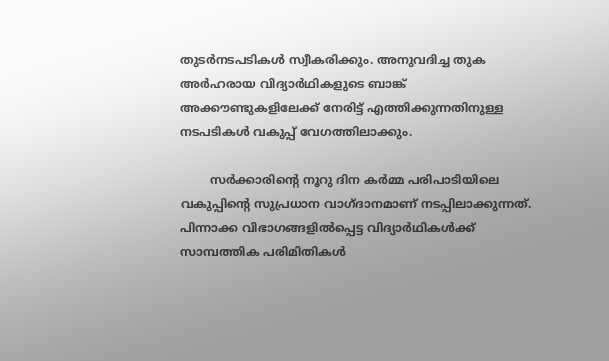തുടർനടപടികൾ സ്വീകരിക്കും. അനുവദിച്ച തുക അർഹരായ വിദ്യാർഥികളുടെ ബാങ്ക് അക്കൗണ്ടുകളിലേക്ക് നേരിട്ട് എത്തിക്കുന്നതിനുള്ള നടപടികൾ വകുപ്പ് വേഗത്തിലാക്കും.

        സർക്കാരിന്റെ നൂറു ദിന കർമ്മ പരിപാടിയിലെ വകുപ്പിന്റെ സുപ്രധാന വാഗ്ദാനമാണ് നടപ്പിലാക്കുന്നത്. പിന്നാക്ക വിഭാഗങ്ങളിൽപ്പെട്ട വിദ്യാർഥികൾക്ക് സാമ്പത്തിക പരിമിതികൾ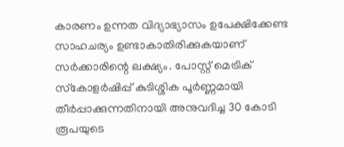കാരണം ഉന്നത വിദ്യാഭ്യാസം ഉപേക്ഷിക്കേണ്ട സാഹചര്യം ഉണ്ടാകാതിരിക്കുകയാണ് സർക്കാരിന്റെ ലക്ഷ്യം. പോസ്റ്റ് മെട്രിക് സ്‌കോളർഷിപ്പ് കുടിശ്ശിക പൂർണ്ണമായി തീർപ്പാക്കുന്നതിനായി അനുവദിച്ച 30 കോടി രൂപയുടെ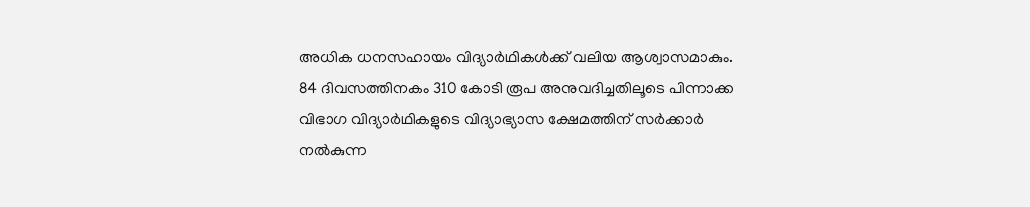അധിക ധനസഹായം വിദ്യാർഥികൾക്ക് വലിയ ആശ്വാസമാകും. 84 ദിവസത്തിനകം 310 കോടി രൂപ അനുവദിച്ചതിലൂടെ പിന്നാക്ക വിഭാഗ വിദ്യാർഥികളുടെ വിദ്യാഭ്യാസ ക്ഷേമത്തിന് സർക്കാർ നൽകുന്ന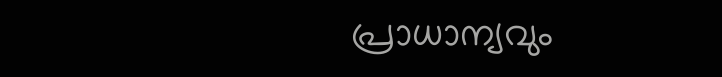പ്രാധാന്യവും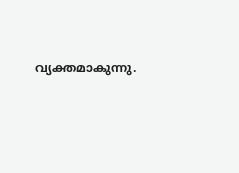വ്യക്തമാകുന്നു.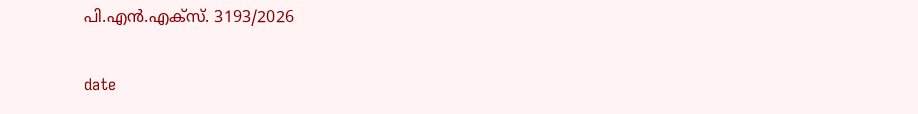പി.എൻ.എക്‌സ്. 3193/2026

date